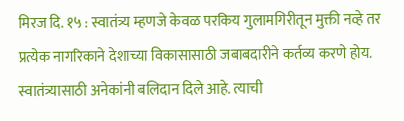मिरज दि. १५ : स्वातंत्र्य म्हणजे केवळ परकिय गुलामगिरीतून मुक्ती नव्हे तर प्रत्येक नागरिकाने देशाच्या विकासासाठी जबाबदारीने कर्तव्य करणे होय. स्वातंत्र्यासाठी अनेकांनी बलिदान दिले आहे. त्याची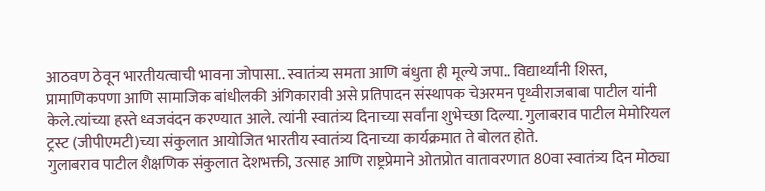आठवण ठेवून भारतीयत्वाची भावना जोपासा.. स्वातंत्र्य समता आणि बंधुता ही मूल्ये जपा.. विद्यार्थ्यांनी शिस्त, प्रामाणिकपणा आणि सामाजिक बांधीलकी अंगिकारावी असे प्रतिपादन संस्थापक चेअरमन पृथ्वीराजबाबा पाटील यांनी केले.त्यांच्या हस्ते ध्वजवंदन करण्यात आले. त्यांनी स्वातंत्र्य दिनाच्या सर्वांना शुभेच्छा दिल्या. गुलाबराव पाटील मेमोरियल ट्रस्ट (जीपीएमटी)च्या संकुलात आयोजित भारतीय स्वातंत्र्य दिनाच्या कार्यक्रमात ते बोलत होते.
गुलाबराव पाटील शैक्षणिक संकुलात देशभक्ती, उत्साह आणि राष्ट्रप्रेमाने ओतप्रोत वातावरणात 80वा स्वातंत्र्य दिन मोठ्या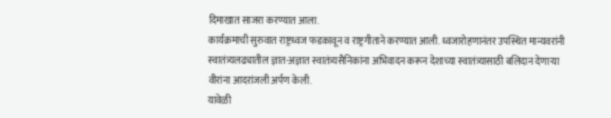दिमाखात साजरा करण्यात आला.
कार्यक्रमाची सुरुवात राष्ट्रध्वज फडकावून व राष्ट्रगीताने करण्यात आली. ध्वजारोहणानंतर उपस्थित मान्यवरांनी स्वातंत्र्यलढ्यातील ज्ञात-अज्ञात स्वातंत्र्यसैनिकांना अभिवादन करून देशाच्या स्वातंत्र्यासाठी बलिदान देणाऱ्या वीरांना आदरांजली अर्पण केली.
यावेळी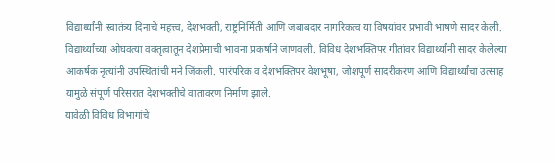विद्यार्थ्यांनी स्वातंत्र्य दिनाचे महत्त्व, देशभक्ती, राष्ट्रनिर्मिती आणि जबाबदार नागरिकत्व या विषयांवर प्रभावी भाषणे सादर केली. विद्यार्थ्यांच्या ओघवत्या वक्तृत्वातून देशप्रेमाची भावना प्रकर्षाने जाणवली. विविध देशभक्तिपर गीतांवर विद्यार्थ्यांनी सादर केलेल्या आकर्षक नृत्यांनी उपस्थितांची मने जिंकली. पारंपरिक व देशभक्तिपर वेशभूषा, जोशपूर्ण सादरीकरण आणि विद्यार्थ्यांचा उत्साह यामुळे संपूर्ण परिसरात देशभक्तीचे वातावरण निर्माण झाले.
यावेळी विविध विभागांचे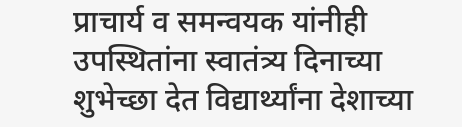प्राचार्य व समन्वयक यांनीही उपस्थितांना स्वातंत्र्य दिनाच्या शुभेच्छा देत विद्यार्थ्यांना देशाच्या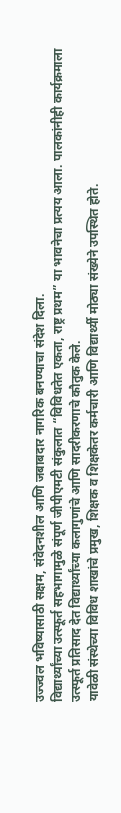उज्ज्वल भविष्यासाठी सक्षम, संवेदनशील आणि जबाबदार नागरिक बनण्याचा संदेश दिला.
विद्यार्थ्यांच्या उत्स्फूर्त सहभागामुळे संपूर्ण जीपीएमटी संकुलात “विविधतेत एकता, राष्ट्र प्रथम” या भावनेचा प्रत्यय आला. पालकांनीही कार्यक्रमाला उत्स्फूर्त प्रतिसाद देत विद्यार्थ्यांच्या कलागुणांचे आणि सादरीकरणाचे कौतुक केले.
यावेळी संस्थेच्या विविध शाखांचे प्रमुख, शिक्षक व शिक्षकेतर कर्मचारी आणि विद्यार्थ्यी मोठ्या संख्येने उपस्थित होते.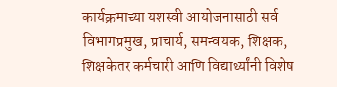कार्यक्रमाच्या यशस्वी आयोजनासाठी सर्व विभागप्रमुख, प्राचार्य, समन्वयक, शिक्षक, शिक्षकेतर कर्मचारी आणि विद्यार्थ्यांनी विशेष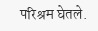परिश्रम घेतले.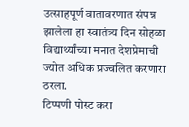उत्साहपूर्ण वातावरणात संपन्न झालेला हा स्वातंत्र्य दिन सोहळा विद्यार्थ्यांच्या मनात देशप्रेमाची ज्योत अधिक प्रज्वलित करणारा ठरला.
टिप्पणी पोस्ट करा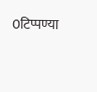0टिप्पण्या